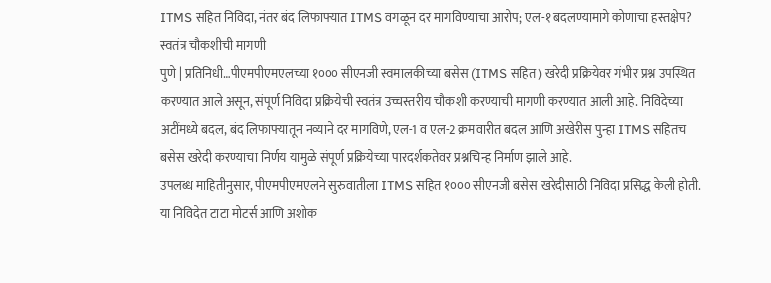ITMS सहित निविदा, नंतर बंद लिफाफ्यात ITMS वगळून दर मागविण्याचा आरोप; एल-१ बदलण्यामागे कोणाचा हस्तक्षेप? स्वतंत्र चौकशीची मागणी
पुणे | प्रतिनिधी…पीएमपीएमएलच्या १००० सीएनजी स्वमालकीच्या बसेस (ITMS सहित) खरेदी प्रक्रियेवर गंभीर प्रश्न उपस्थित करण्यात आले असून, संपूर्ण निविदा प्रक्रियेची स्वतंत्र उच्चस्तरीय चौकशी करण्याची मागणी करण्यात आली आहे. निविदेच्या अटींमध्ये बदल, बंद लिफाफ्यातून नव्याने दर मागविणे, एल-1 व एल-2 क्रमवारीत बदल आणि अखेरीस पुन्हा ITMS सहितच बसेस खरेदी करण्याचा निर्णय यामुळे संपूर्ण प्रक्रियेच्या पारदर्शकतेवर प्रश्नचिन्ह निर्माण झाले आहे.
उपलब्ध माहितीनुसार, पीएमपीएमएलने सुरुवातीला ITMS सहित १००० सीएनजी बसेस खरेदीसाठी निविदा प्रसिद्ध केली होती. या निविदेत टाटा मोटर्स आणि अशोक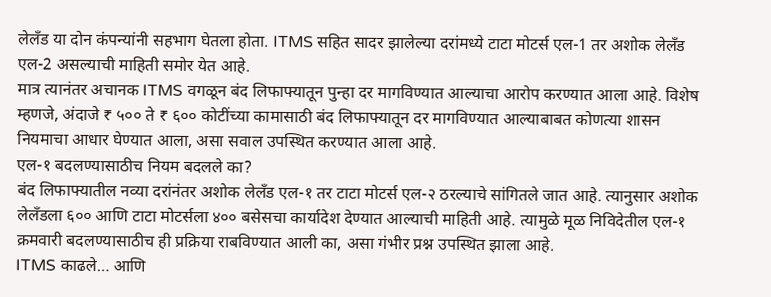लेलँड या दोन कंपन्यांनी सहभाग घेतला होता. ITMS सहित सादर झालेल्या दरांमध्ये टाटा मोटर्स एल-1 तर अशोक लेलँड एल-2 असल्याची माहिती समोर येत आहे.
मात्र त्यानंतर अचानक ITMS वगळून बंद लिफाफ्यातून पुन्हा दर मागविण्यात आल्याचा आरोप करण्यात आला आहे. विशेष म्हणजे, अंदाजे ₹ ५०० ते ₹ ६०० कोटींच्या कामासाठी बंद लिफाफ्यातून दर मागविण्यात आल्याबाबत कोणत्या शासन नियमाचा आधार घेण्यात आला, असा सवाल उपस्थित करण्यात आला आहे.
एल-१ बदलण्यासाठीच नियम बदलले का?
बंद लिफाफ्यातील नव्या दरांनंतर अशोक लेलँड एल-१ तर टाटा मोटर्स एल-२ ठरल्याचे सांगितले जात आहे. त्यानुसार अशोक लेलँडला ६०० आणि टाटा मोटर्सला ४०० बसेसचा कार्यादेश देण्यात आल्याची माहिती आहे. त्यामुळे मूळ निविदेतील एल-१ क्रमवारी बदलण्यासाठीच ही प्रक्रिया राबविण्यात आली का, असा गंभीर प्रश्न उपस्थित झाला आहे.
ITMS काढले… आणि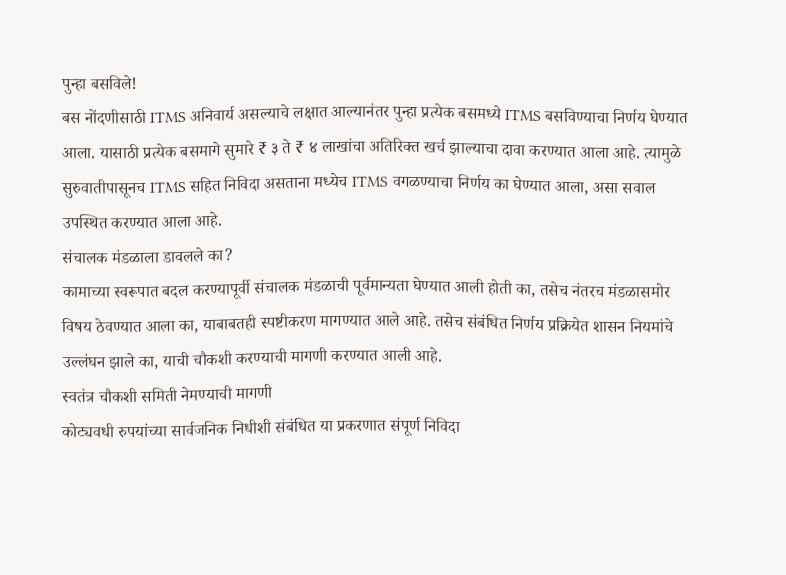पुन्हा बसविले!
बस नोंदणीसाठी ITMS अनिवार्य असल्याचे लक्षात आल्यानंतर पुन्हा प्रत्येक बसमध्ये ITMS बसविण्याचा निर्णय घेण्यात आला. यासाठी प्रत्येक बसमागे सुमारे ₹ ३ ते ₹ ४ लाखांचा अतिरिक्त खर्च झाल्याचा दावा करण्यात आला आहे. त्यामुळे सुरुवातीपासूनच ITMS सहित निविदा असताना मध्येच ITMS वगळण्याचा निर्णय का घेण्यात आला, असा सवाल उपस्थित करण्यात आला आहे.
संचालक मंडळाला डावलले का?
कामाच्या स्वरूपात बदल करण्यापूर्वी संचालक मंडळाची पूर्वमान्यता घेण्यात आली होती का, तसेच नंतरच मंडळासमोर विषय ठेवण्यात आला का, याबाबतही स्पष्टीकरण मागण्यात आले आहे. तसेच संबंधित निर्णय प्रक्रियेत शासन नियमांचे उल्लंघन झाले का, याची चौकशी करण्याची मागणी करण्यात आली आहे.
स्वतंत्र चौकशी समिती नेमण्याची मागणी
कोट्यवधी रुपयांच्या सार्वजनिक निधीशी संबंधित या प्रकरणात संपूर्ण निविदा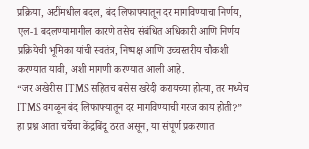प्रक्रिया, अटींमधील बदल, बंद लिफाफ्यातून दर मागविण्याचा निर्णय, एल-1 बदलण्यामागील कारणे तसेच संबंधित अधिकारी आणि निर्णय प्रक्रियेची भूमिका यांची स्वतंत्र, निष्पक्ष आणि उच्चस्तरीय चौकशी करण्यात यावी, अशी मागणी करण्यात आली आहे.
“जर अखेरीस ITMS सहितच बसेस खरेदी करायच्या होत्या, तर मध्येच ITMS वगळून बंद लिफाफ्यातून दर मागविण्याची गरज काय होती?” हा प्रश्न आता चर्चेचा केंद्रबिंदू ठरत असून, या संपूर्ण प्रकरणात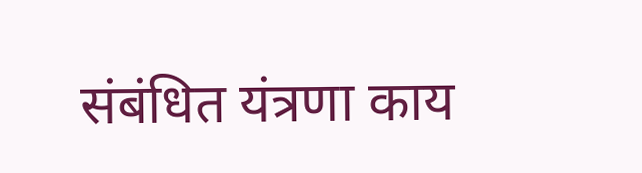संबंधित यंत्रणा काय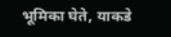भूमिका घेते, याकडे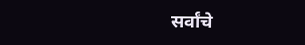सर्वांचे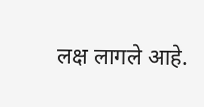लक्ष लागले आहे.